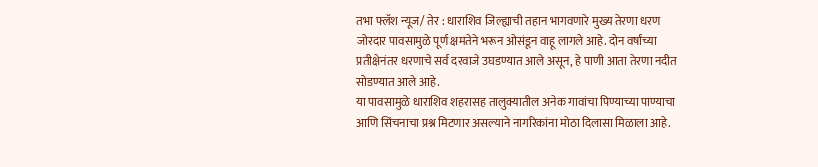तभा फ्लॅश न्यूज/ तेर : धाराशिव जिल्ह्याची तहान भागवणारे मुख्य तेरणा धरण जोरदार पावसामुळे पूर्ण क्षमतेने भरून ओसंडून वाहू लागले आहे. दोन वर्षांच्या प्रतीक्षेनंतर धरणाचे सर्व दरवाजे उघडण्यात आले असून, हे पाणी आता तेरणा नदीत सोडण्यात आले आहे.
या पावसामुळे धाराशिव शहरासह तालुक्यातील अनेक गावांचा पिण्याच्या पाण्याचा आणि सिंचनाचा प्रश्न मिटणार असल्याने नागरिकांना मोठा दिलासा मिळाला आहे.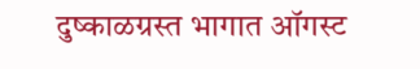दुष्काळग्रस्त भागात ऑगस्ट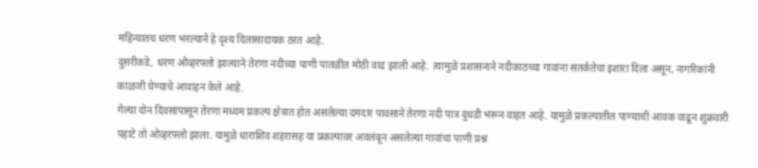महिन्यातच धरण भरल्याने हे दृश्य दिलासादायक ठरत आहे.
दुसरीकडे, धरण ओव्हरफ्लो झाल्याने तेरणा नदीच्या पाणी पातळीत मोठी वाढ झाली आहे. त्यामुळे प्रशासनाने नदीकाठच्या गावांना सतर्कतेचा इशारा दिला असून, नागरिकांनी काळजी घेण्याचे आवाहन केले आहे.
गेल्या दोन दिवसांपासून तेरणा मध्यम प्रकल्प क्षेत्रात होत असलेल्या दमदार पावसाने तेरणा नदी पात्र दुथडी भरून वाहत आहे. यामुळे प्रकल्पातील पाण्याची आवक वाढून शुक्रवारी पहाटे तो ओव्हरफ्लो झाला. यामुळे धाराशिव शहरासह या प्रकल्पावर अवलंबून असलेल्या गावांचा पाणी प्रश्न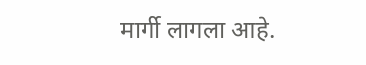मार्गी लागला आहे.